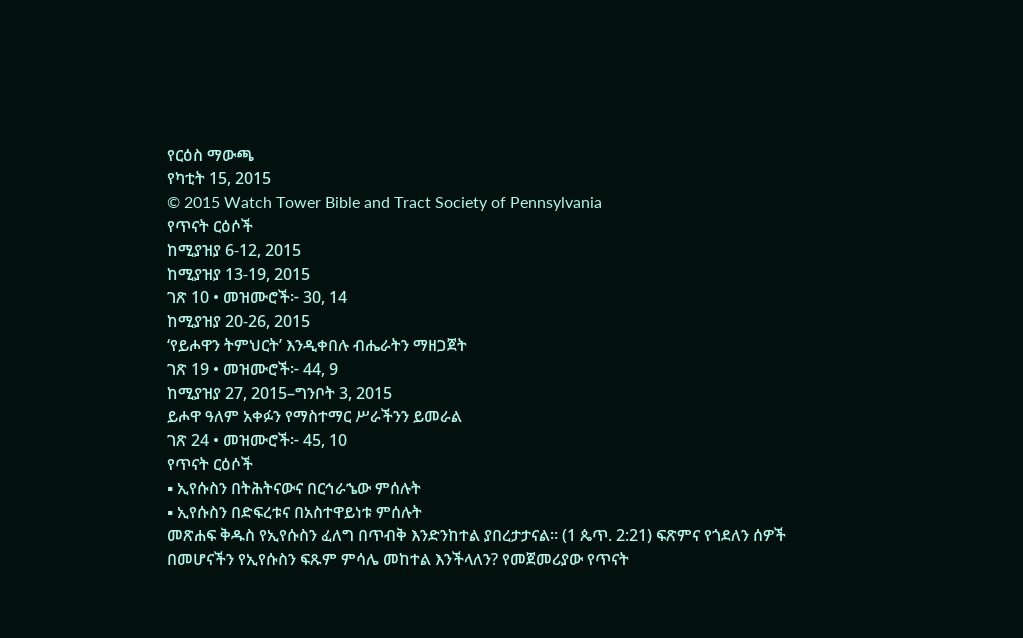የርዕስ ማውጫ
የካቲት 15, 2015
© 2015 Watch Tower Bible and Tract Society of Pennsylvania
የጥናት ርዕሶች
ከሚያዝያ 6-12, 2015
ከሚያዝያ 13-19, 2015
ገጽ 10 • መዝሙሮች፦ 30, 14
ከሚያዝያ 20-26, 2015
‘የይሖዋን ትምህርት’ እንዲቀበሉ ብሔራትን ማዘጋጀት
ገጽ 19 • መዝሙሮች፦ 44, 9
ከሚያዝያ 27, 2015–ግንቦት 3, 2015
ይሖዋ ዓለም አቀፉን የማስተማር ሥራችንን ይመራል
ገጽ 24 • መዝሙሮች፦ 45, 10
የጥናት ርዕሶች
▪ ኢየሱስን በትሕትናውና በርኅራኄው ምሰሉት
▪ ኢየሱስን በድፍረቱና በአስተዋይነቱ ምሰሉት
መጽሐፍ ቅዱስ የኢየሱስን ፈለግ በጥብቅ እንድንከተል ያበረታታናል። (1 ጴጥ. 2:21) ፍጽምና የጎደለን ሰዎች በመሆናችን የኢየሱስን ፍጹም ምሳሌ መከተል እንችላለን? የመጀመሪያው የጥናት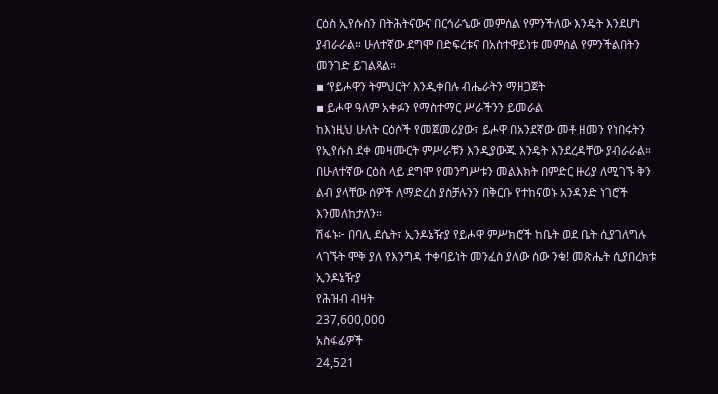ርዕስ ኢየሱስን በትሕትናውና በርኅራኄው መምሰል የምንችለው እንዴት እንደሆነ ያብራራል። ሁለተኛው ደግሞ በድፍረቱና በአስተዋይነቱ መምሰል የምንችልበትን መንገድ ይገልጻል።
▪ ‘የይሖዋን ትምህርት’ እንዲቀበሉ ብሔራትን ማዘጋጀት
▪ ይሖዋ ዓለም አቀፉን የማስተማር ሥራችንን ይመራል
ከእነዚህ ሁለት ርዕሶች የመጀመሪያው፣ ይሖዋ በአንደኛው መቶ ዘመን የነበሩትን የኢየሱስ ደቀ መዛሙርት ምሥራቹን እንዲያውጁ እንዴት እንደረዳቸው ያብራራል። በሁለተኛው ርዕስ ላይ ደግሞ የመንግሥቱን መልእክት በምድር ዙሪያ ለሚገኙ ቅን ልብ ያላቸው ሰዎች ለማድረስ ያስቻሉንን በቅርቡ የተከናወኑ አንዳንድ ነገሮች እንመለከታለን።
ሽፋኑ፦ በባሊ ደሴት፣ ኢንዶኔዥያ የይሖዋ ምሥክሮች ከቤት ወደ ቤት ሲያገለግሉ ላገኙት ሞቅ ያለ የእንግዳ ተቀባይነት መንፈስ ያለው ሰው ንቁ! መጽሔት ሲያበረክቱ
ኢንዶኔዥያ
የሕዝብ ብዛት
237,600,000
አስፋፊዎች
24,521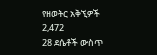የዘወትር አቅኚዎች
2,472
28 ደሴቶች ውስጥ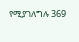የሚያገለግሉ 369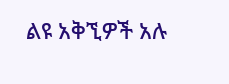ልዩ አቅኚዎች አሉ